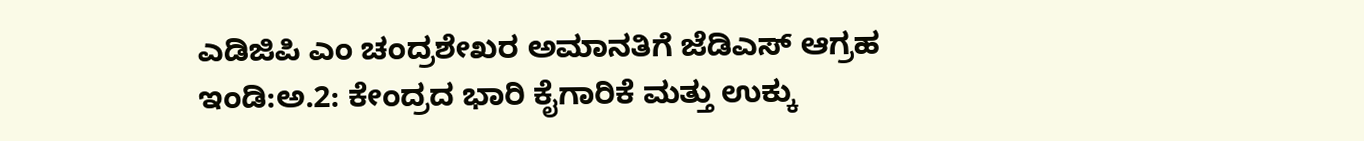ಎಡಿಜಿಪಿ ಎಂ ಚಂದ್ರಶೇಖರ ಅಮಾನತಿಗೆ ಜೆಡಿಎಸ್ ಆಗ್ರಹ
ಇಂಡಿ:ಅ.2: ಕೇಂದ್ರದ ಭಾರಿ ಕೈಗಾರಿಕೆ ಮತ್ತು ಉಕ್ಕು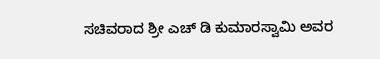ಸಚಿವರಾದ ಶ್ರೀ ಎಚ್ ಡಿ ಕುಮಾರಸ್ವಾಮಿ ಅವರ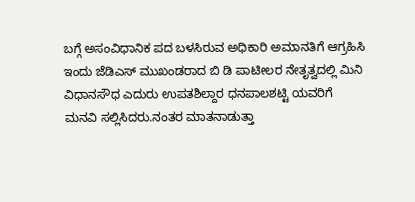ಬಗ್ಗೆ ಅಸಂವಿಧಾನಿಕ ಪದ ಬಳಸಿರುವ ಅಧಿಕಾರಿ ಅಮಾನತಿಗೆ ಆಗ್ರಹಿಸಿ ಇಂದು ಜೆಡಿಎಸ್ ಮುಖಂಡರಾದ ಬಿ ಡಿ ಪಾಟೀಲರ ನೇತೃತ್ವದಲ್ಲಿ ಮಿನಿ ವಿಧಾನಸೌಧ ಎದುರು ಉಪತಶಿಲ್ದಾರ ಧನಪಾಲಶಟ್ಟಿ ಯವರಿಗೆ ಮನವಿ ಸಲ್ಲಿಸಿದರು.ನಂತರ ಮಾತನಾಡುತ್ತಾ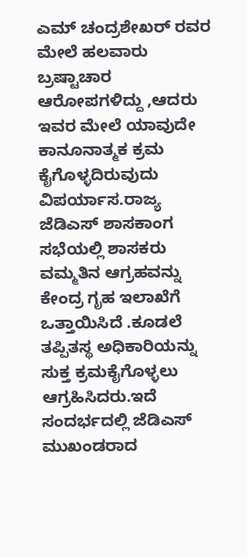ಎಮ್ ಚಂದ್ರಶೇಖರ್ ರವರ ಮೇಲೆ ಹಲವಾರು ಬ್ರಷ್ಟಾಚಾರ ಆರೋಪಗಳಿದ್ದು ,ಆದರು ಇವರ ಮೇಲೆ ಯಾವುದೇ ಕಾನೂನಾತ್ಮಕ ಕ್ರಮ ಕೈಗೊಳ್ಳದಿರುವುದು ವಿಪರ್ಯಾಸ.ರಾಜ್ಯ ಜೆಡಿಎಸ್ ಶಾಸಕಾಂಗ ಸಭೆಯಲ್ಲಿ ಶಾಸಕರು ವಮ್ಮತಿನ ಆಗ್ರಹವನ್ನು ಕೇಂದ್ರ ಗೃಹ ಇಲಾಖೆಗೆ ಒತ್ತಾಯಿಸಿದೆ .ಕೂಡಲೆ ತಪ್ಪಿತಸ್ಥ ಅಧಿಕಾರಿಯನ್ನು ಸುಕ್ತ ಕ್ರಮಕೈಗೊಳ್ಳಲು ಆಗ್ರಹಿಸಿದರು.ಇದೆ ಸಂದರ್ಭದಲ್ಲಿ ಜೆಡಿಎಸ್ ಮುಖಂಡರಾದ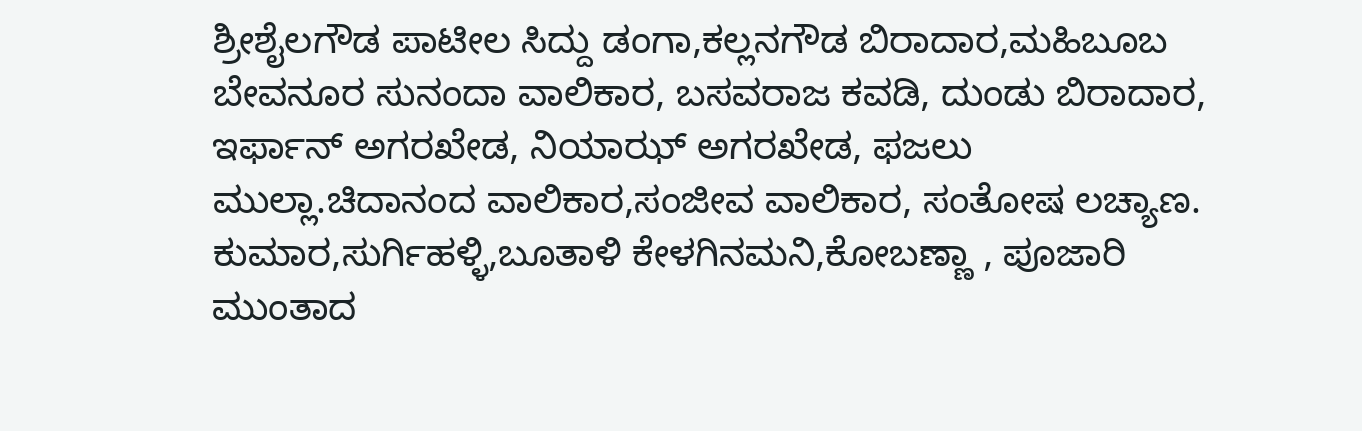ಶ್ರೀಶೈಲಗೌಡ ಪಾಟೀಲ ಸಿದ್ದು ಡಂಗಾ,ಕಲ್ಲನಗೌಡ ಬಿರಾದಾರ,ಮಹಿಬೂಬ ಬೇವನೂರ ಸುನಂದಾ ವಾಲಿಕಾರ, ಬಸವರಾಜ ಕವಡಿ, ದುಂಡು ಬಿರಾದಾರ, ಇರ್ಫಾನ್ ಅಗರಖೇಡ, ನಿಯಾಝ್ ಅಗರಖೇಡ, ಫಜಲು ಮುಲ್ಲಾ.ಚಿದಾನಂದ ವಾಲಿಕಾರ,ಸಂಜೀವ ವಾಲಿಕಾರ, ಸಂತೋಷ ಲಚ್ಯಾಣ. ಕುಮಾರ,ಸುರ್ಗಿಹಳ್ಳಿ,ಬೂತಾಳಿ ಕೇಳಗಿನಮನಿ,ಕೋಬಣ್ಣಾ , ಪೂಜಾರಿ ಮುಂತಾದ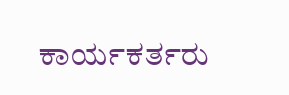ಕಾರ್ಯಕರ್ತರು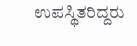ಉಪಸ್ಥಿತರಿದ್ದರು